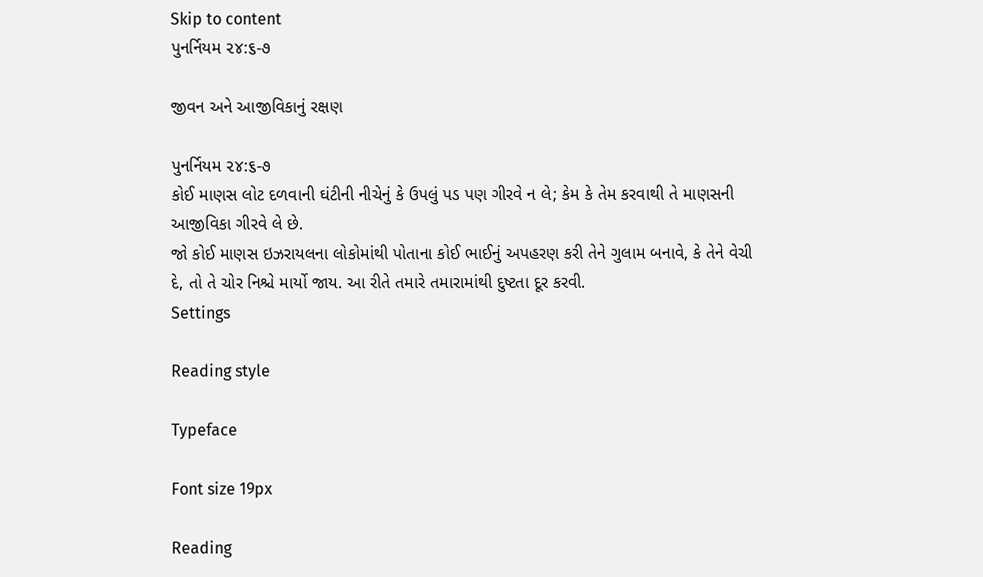Skip to content
પુનર્નિયમ ૨૪:૬-૭

જીવન અને આજીવિકાનું રક્ષણ

પુનર્નિયમ ૨૪:૬-૭
કોઈ માણસ લોટ દળવાની ઘંટીની નીચેનું કે ઉપલું પડ પણ ગીરવે ન લે; કેમ કે તેમ કરવાથી તે માણસની આજીવિકા ગીરવે લે છે.
જો કોઈ માણસ ઇઝરાયલના લોકોમાંથી પોતાના કોઈ ભાઈનું અપહરણ કરી તેને ગુલામ બનાવે, કે તેને વેચી દે, તો તે ચોર નિશ્ચે માર્યો જાય. આ રીતે તમારે તમારામાંથી દુષ્ટતા દૂર કરવી.
Settings

Reading style

Typeface

Font size 19px

Reading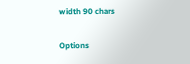width 90 chars

Options